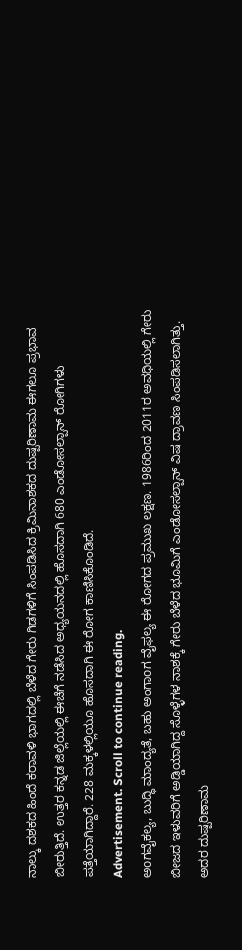ನಾಲ್ಕು ದಶಕದ ಹಿಂದೆ ಕರಾವಳಿ ಭಾಗದಲ್ಲಿ ಬೆಳೆದ ಗೇರು ಗಿಡಗಳಿಗೆ ಸಿಂಪಡಿಸಿದ ಕ್ರಿಮಿನಾಶಕದ ದುಷ್ಪರಿಣಾಮ ಈಗಲೂ ಪ್ರಭಾವ ಬೀರುತ್ತಿದೆ. ಉತ್ತರ ಕನ್ನಡ ಜಿಲ್ಲೆಯಲ್ಲಿ ಈಚೆಗೆ ನಡೆಸಿದ ಅಧ್ಯಯನದಲ್ಲಿ ಹೊಸದಾಗಿ 680 ಎಂಡೋಸಲ್ಪಾನ್ ರೋಗಿಗಳು ಪತ್ತೆಯಾಗಿದ್ದಾರೆ. 228 ಮಕ್ಕಳಲ್ಲಿಯೂ ಹೊಸದಾಗಿ ಈ ರೋಗ ಕಾಣಿಸಿಕೊಂಡಿದೆ.
Advertisement. Scroll to continue reading.
ಅoಗವೈಕಲ್ಯ, ಬುದ್ಧಿ ಮಾಂದ್ಯತೆ, ಬಹು ಅಂಗಾoಗ ವೈಫಲ್ಯ ಈ ರೋಗದ ಪ್ರಮುಖ ಲಕ್ಷಣ. 1986ರಿಂದ 2011ರ ಅವಧಿಯಲ್ಲಿ ಗೇರು ಬೀಜದ ಇಳುವರಿಗೆ ಅಡ್ಡಿಯಾಗಿದ್ದ ಸೊಳ್ಳೆಗಳ ನಾಶಕ್ಕೆ ಗೇರು ಬೆಳೆದ ಭೂಮಿಗೆ ಎಂಡೋಸಲ್ಪಾನ್ ವಿಷ ದ್ರಾವಣ ಸಿಂಪಡಿಸಲಾಗಿತ್ತು. ಅದರ ದುಷ್ಪರಿಣಾಮ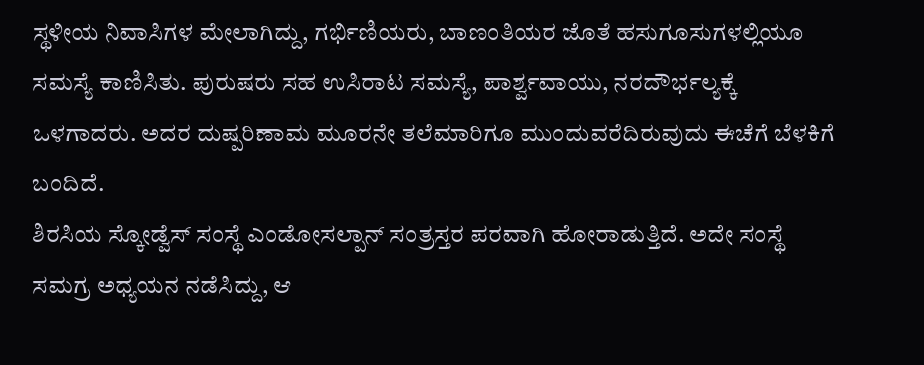ಸ್ಥಳೀಯ ನಿವಾಸಿಗಳ ಮೇಲಾಗಿದ್ದು, ಗರ್ಭಿಣಿಯರು, ಬಾಣಂತಿಯರ ಜೊತೆ ಹಸುಗೂಸುಗಳಲ್ಲಿಯೂ ಸಮಸ್ಯೆ ಕಾಣಿಸಿತು. ಪುರುಷರು ಸಹ ಉಸಿರಾಟ ಸಮಸ್ಯೆ, ಪಾರ್ಶ್ವವಾಯು, ನರದೌರ್ಭಲ್ಯಕ್ಕೆ ಒಳಗಾದರು. ಅದರ ದುಷ್ಪರಿಣಾಮ ಮೂರನೇ ತಲೆಮಾರಿಗೂ ಮುಂದುವರೆದಿರುವುದು ಈಚೆಗೆ ಬೆಳಕಿಗೆ ಬಂದಿದೆ.
ಶಿರಸಿಯ ಸ್ಕೋಡ್ವೆಸ್ ಸಂಸ್ಥೆ ಎಂಡೋಸಲ್ಪಾನ್ ಸಂತ್ರಸ್ತರ ಪರವಾಗಿ ಹೋರಾಡುತ್ತಿದೆ. ಅದೇ ಸಂಸ್ಥೆ ಸಮಗ್ರ ಅಧ್ಯಯನ ನಡೆಸಿದ್ದು, ಆ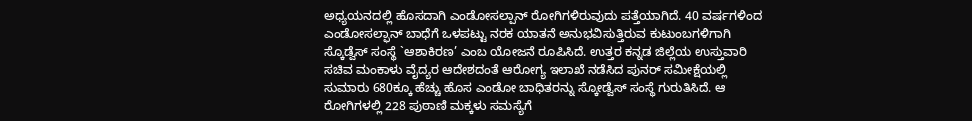ಅಧ್ಯಯನದಲ್ಲಿ ಹೊಸದಾಗಿ ಎಂಡೋಸಲ್ಪಾನ್ ರೋಗಿಗಳಿರುವುದು ಪತ್ತೆಯಾಗಿದೆ. 40 ವರ್ಷಗಳಿಂದ ಎಂಡೋಸಲ್ಫಾನ್ ಬಾಧೆಗೆ ಒಳಪಟ್ಟು ನರಕ ಯಾತನೆ ಅನುಭವಿಸುತ್ತಿರುವ ಕುಟುಂಬಗಳಿಗಾಗಿ ಸ್ಕೊಡ್ವೆಸ್ ಸಂಸ್ಥೆ `ಆಶಾಕಿರಣ’ ಎಂಬ ಯೋಜನೆ ರೂಪಿಸಿದೆ. ಉತ್ತರ ಕನ್ನಡ ಜಿಲ್ಲೆಯ ಉಸ್ತುವಾರಿ ಸಚಿವ ಮಂಕಾಳು ವೈದ್ಯರ ಆದೇಶದಂತೆ ಆರೋಗ್ಯ ಇಲಾಖೆ ನಡೆಸಿದ ಪುನರ್ ಸಮೀಕ್ಷೆಯಲ್ಲಿ ಸುಮಾರು 680ಕ್ಕೂ ಹೆಚ್ಚು ಹೊಸ ಎಂಡೋ ಬಾಧಿತರನ್ನು ಸ್ಕೋಡ್ವೆಸ್ ಸಂಸ್ಥೆ ಗುರುತಿಸಿದೆ. ಆ ರೋಗಿಗಳಲ್ಲಿ 228 ಪುಠಾಣಿ ಮಕ್ಕಳು ಸಮಸ್ಯೆಗೆ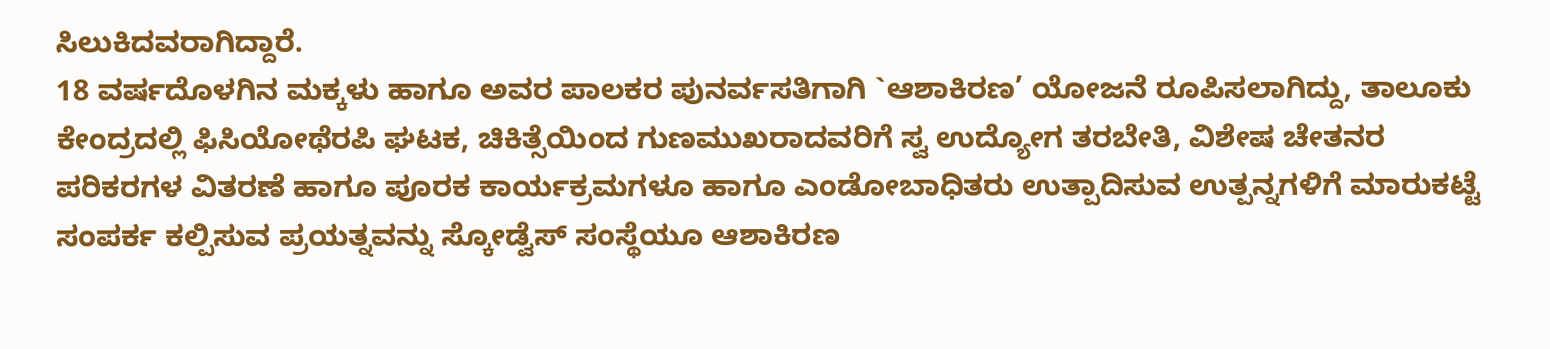ಸಿಲುಕಿದವರಾಗಿದ್ದಾರೆ.
18 ವರ್ಷದೊಳಗಿನ ಮಕ್ಕಳು ಹಾಗೂ ಅವರ ಪಾಲಕರ ಪುನರ್ವಸತಿಗಾಗಿ `ಆಶಾಕಿರಣ’ ಯೋಜನೆ ರೂಪಿಸಲಾಗಿದ್ದು, ತಾಲೂಕು ಕೇಂದ್ರದಲ್ಲಿ ಫಿಸಿಯೋಥೆರಪಿ ಘಟಕ, ಚಿಕಿತ್ಸೆಯಿಂದ ಗುಣಮುಖರಾದವರಿಗೆ ಸ್ವ ಉದ್ಯೋಗ ತರಬೇತಿ, ವಿಶೇಷ ಚೇತನರ ಪರಿಕರಗಳ ವಿತರಣೆ ಹಾಗೂ ಪೂರಕ ಕಾರ್ಯಕ್ರಮಗಳೂ ಹಾಗೂ ಎಂಡೋಬಾಧಿತರು ಉತ್ಪಾದಿಸುವ ಉತ್ಪನ್ನಗಳಿಗೆ ಮಾರುಕಟ್ಟೆ ಸಂಪರ್ಕ ಕಲ್ಪಿಸುವ ಪ್ರಯತ್ನವನ್ನು ಸ್ಕೋಡ್ವೆಸ್ ಸಂಸ್ಥೆಯೂ ಆಶಾಕಿರಣ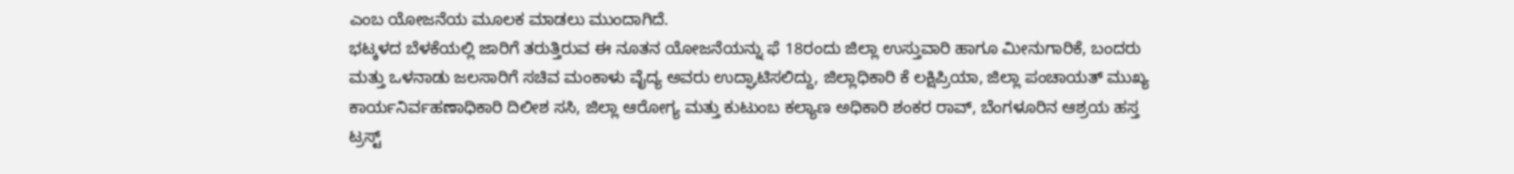ಎಂಬ ಯೋಜನೆಯ ಮೂಲಕ ಮಾಡಲು ಮುಂದಾಗಿದೆ.
ಭಟ್ಕಳದ ಬೆಳಕೆಯಲ್ಲಿ ಜಾರಿಗೆ ತರುತ್ತಿರುವ ಈ ನೂತನ ಯೋಜನೆಯನ್ನು ಫೆ 18ರಂದು ಜಿಲ್ಲಾ ಉಸ್ತುವಾರಿ ಹಾಗೂ ಮೀನುಗಾರಿಕೆ, ಬಂದರು ಮತ್ತು ಒಳನಾಡು ಜಲಸಾರಿಗೆ ಸಚಿವ ಮಂಕಾಳು ವೈದ್ಯ ಅವರು ಉದ್ಘಾಟಿಸಲಿದ್ದು, ಜಿಲ್ಲಾಧಿಕಾರಿ ಕೆ ಲಕ್ಷಿಪ್ರಿಯಾ, ಜಿಲ್ಲಾ ಪಂಚಾಯತ್ ಮುಖ್ಯ ಕಾರ್ಯನಿರ್ವಹಣಾಧಿಕಾರಿ ದಿಲೀಶ ಸಸಿ, ಜಿಲ್ಲಾ ಆರೋಗ್ಯ ಮತ್ತು ಕುಟುಂಬ ಕಲ್ಯಾಣ ಅಧಿಕಾರಿ ಶಂಕರ ರಾವ್, ಬೆಂಗಳೂರಿನ ಆಶ್ರಯ ಹಸ್ತ ಟ್ರಸ್ಟ್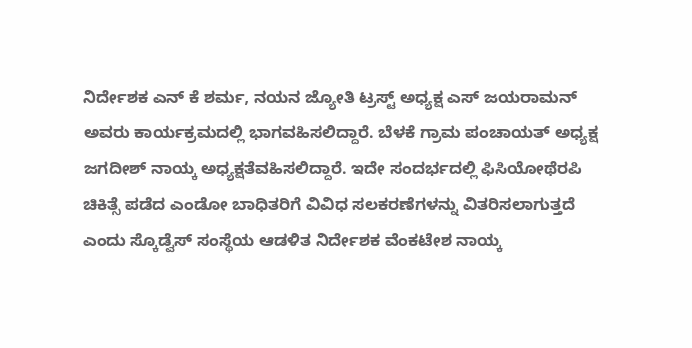ನಿರ್ದೇಶಕ ಎನ್ ಕೆ ಶರ್ಮ, ನಯನ ಜ್ಯೋತಿ ಟ್ರಸ್ಟ್ ಅಧ್ಯಕ್ಷ ಎಸ್ ಜಯರಾಮನ್ ಅವರು ಕಾರ್ಯಕ್ರಮದಲ್ಲಿ ಭಾಗವಹಿಸಲಿದ್ದಾರೆ. ಬೆಳಕೆ ಗ್ರಾಮ ಪಂಚಾಯತ್ ಅಧ್ಯಕ್ಷ ಜಗದೀಶ್ ನಾಯ್ಕ ಅಧ್ಯಕ್ಷತೆವಹಿಸಲಿದ್ದಾರೆ. ಇದೇ ಸಂದರ್ಭದಲ್ಲಿ ಫಿಸಿಯೋಥೆರಪಿ ಚಿಕಿತ್ಸೆ ಪಡೆದ ಎಂಡೋ ಬಾಧಿತರಿಗೆ ವಿವಿಧ ಸಲಕರಣೆಗಳನ್ನು ವಿತರಿಸಲಾಗುತ್ತದೆ ಎಂದು ಸ್ಕೊಡ್ವೆಸ್ ಸಂಸ್ಥೆಯ ಆಡಳಿತ ನಿರ್ದೇಶಕ ವೆಂಕಟೇಶ ನಾಯ್ಕ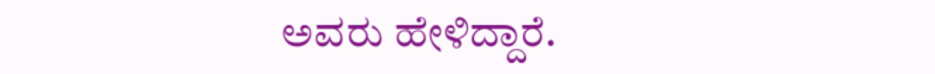ಅವರು ಹೇಳಿದ್ದಾರೆ.